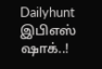Dailyhunt
இபிஎஸ் ஷாக்..!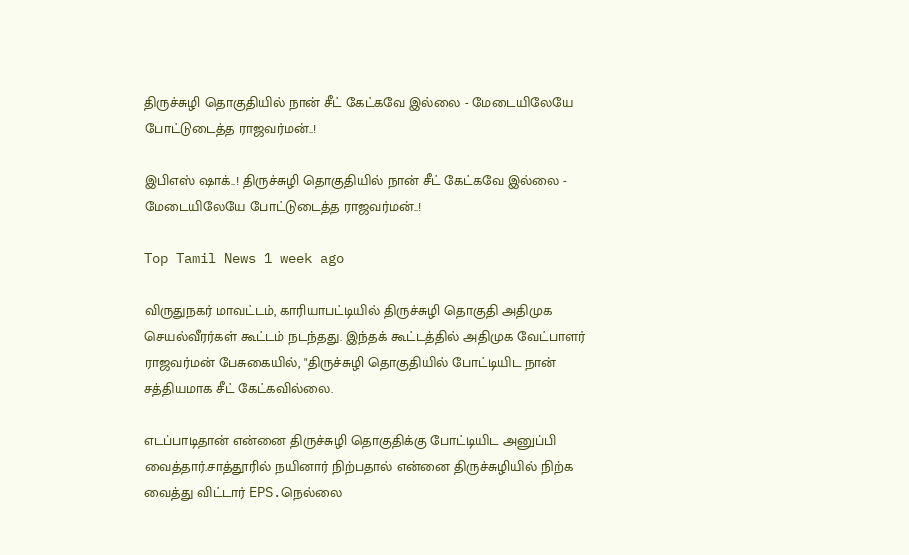திருச்சுழி தொகுதியில் நான் சீட் கேட்கவே இல்லை - மேடையிலேயே போட்டுடைத்த ராஜவர்மன்..!

இபிஎஸ் ஷாக்..! திருச்சுழி தொகுதியில் நான் சீட் கேட்கவே இல்லை - மேடையிலேயே போட்டுடைத்த ராஜவர்மன்..!

Top Tamil News 1 week ago

விருதுநகர் மாவட்டம், காரியாபட்டியில் திருச்சுழி தொகுதி அதிமுக செயல்வீரர்கள் கூட்டம் நடந்தது. இந்தக் கூட்டத்தில் அதிமுக வேட்பாளர் ராஜவர்மன் பேசுகையில், "திருச்சுழி தொகுதியில் போட்டியிட நான் சத்தியமாக சீட் கேட்கவில்லை.

எடப்பாடிதான் என்னை திருச்சுழி தொகுதிக்கு போட்டியிட அனுப்பி வைத்தார்.சாத்தூரில் நயினார் நிற்பதால் என்னை திருச்சுழியில் நிற்க வைத்து விட்டார் EPS.நெல்லை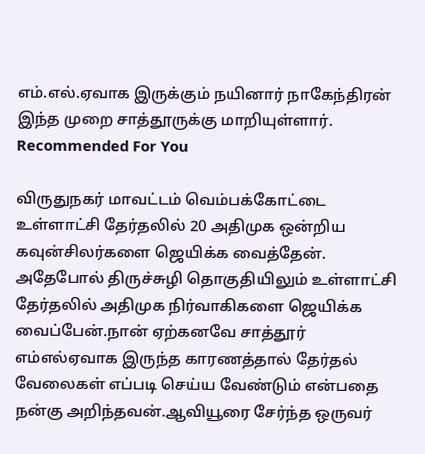எம்.எல்.ஏவாக இருக்கும் நயினார் நாகேந்திரன் இந்த முறை சாத்தூருக்கு மாறியுள்ளார். Recommended For You

விருதுநகர் மாவட்டம் வெம்பக்கோட்டை உள்ளாட்சி தேர்தலில் 20 அதிமுக ஒன்றிய கவுன்சிலர்களை ஜெயிக்க வைத்தேன். அதேபோல் திருச்சுழி தொகுதியிலும் உள்ளாட்சி தேர்தலில் அதிமுக நிர்வாகிகளை ஜெயிக்க வைப்பேன்.நான் ஏற்கனவே சாத்தூர் எம்எல்ஏவாக இருந்த காரணத்தால் தேர்தல் வேலைகள் எப்படி செய்ய வேண்டும் என்பதை நன்கு அறிந்தவன்.ஆவியூரை சேர்ந்த ஒருவர்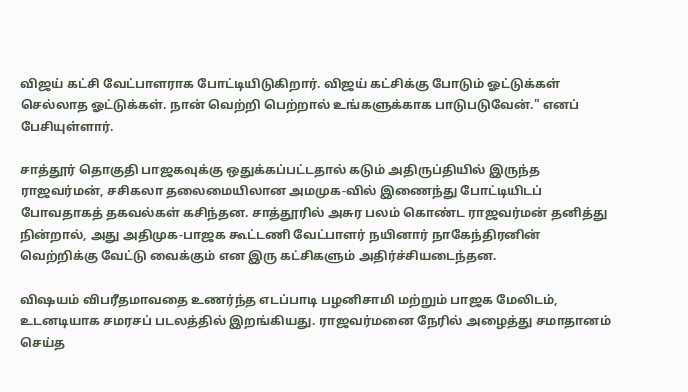விஜய் கட்சி வேட்பாளராக போட்டியிடுகிறார். விஜய் கட்சிக்கு போடும் ஓட்டுக்கள் செல்லாத ஓட்டுக்கள். நான் வெற்றி பெற்றால் உங்களுக்காக பாடுபடுவேன்." எனப் பேசியுள்ளார்.

சாத்தூர் தொகுதி பாஜகவுக்கு ஒதுக்கப்பட்டதால் கடும் அதிருப்தியில் இருந்த ராஜவர்மன், சசிகலா தலைமையிலான அமமுக-வில் இணைந்து போட்டியிடப் போவதாகத் தகவல்கள் கசிந்தன. சாத்தூரில் அசுர பலம் கொண்ட ராஜவர்மன் தனித்து நின்றால், அது அதிமுக-பாஜக கூட்டணி வேட்பாளர் நயினார் நாகேந்திரனின் வெற்றிக்கு வேட்டு வைக்கும் என இரு கட்சிகளும் அதிர்ச்சியடைந்தன.

விஷயம் விபரீதமாவதை உணர்ந்த எடப்பாடி பழனிசாமி மற்றும் பாஜக மேலிடம், உடனடியாக சமரசப் படலத்தில் இறங்கியது. ராஜவர்மனை நேரில் அழைத்து சமாதானம் செய்த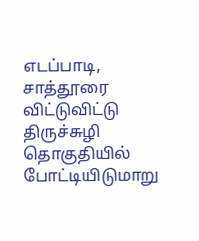எடப்பாடி, சாத்தூரை விட்டுவிட்டு திருச்சுழி தொகுதியில் போட்டியிடுமாறு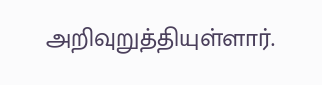அறிவுறுத்தியுள்ளார்.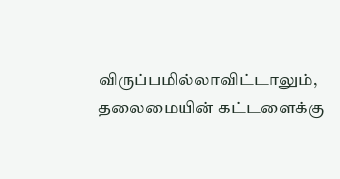விருப்பமில்லாவிட்டாலும், தலைமையின் கட்டளைக்கு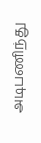அடிபணிந்து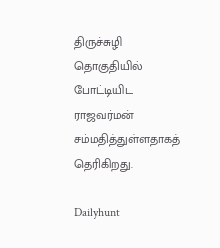திருச்சுழி தொகுதியில் போட்டியிட ராஜவர்மன் சம்மதித்துள்ளதாகத் தெரிகிறது.

Dailyhunt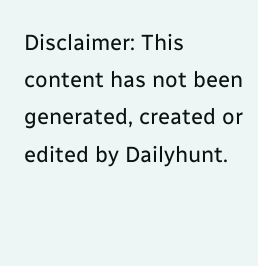Disclaimer: This content has not been generated, created or edited by Dailyhunt.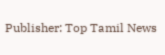Publisher: Top Tamil News